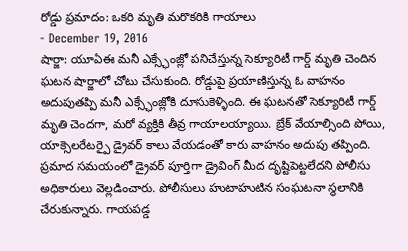రోడ్డు ప్రమాదం: ఒకరి మృతి మరొకరికి గాయాలు
- December 19, 2016
షార్జా: యూఏఈ మనీ ఎక్స్ఛేంజ్లో పనిచేస్తున్న సెక్యూరిటీ గార్డ్ మృతి చెందిన ఘటన షార్జాలో చోటు చేసుకుంది. రోడ్డుపై ప్రయాణిస్తున్న ఓ వాహనం అదుపుతప్పి మనీ ఎక్స్ఛేంజ్లోకి దూసుకెళ్ళింది. ఈ ఘటనతో సెక్యూరిటీ గార్డ్ మృతి చెందగా, మరో వ్యక్తికి తీవ్ర గాయాలయ్యాయి. బ్రేక్ వేయాల్సింది పోయి, యాక్సెలరేటర్పై డ్రైవర్ కాలు వేయడంతో కారు వాహనం అదుపు తప్పింది. ప్రమాద సమయంలో డ్రైవర్ పూర్తిగా డ్రైవింగ్ మీద దృష్టిపెట్టలేదని పోలీసు అధికారులు వెల్లడించారు. పోలీసులు హుటాహుటిన సంఘటనా స్థలానికి చేరుకున్నారు. గాయపడ్డ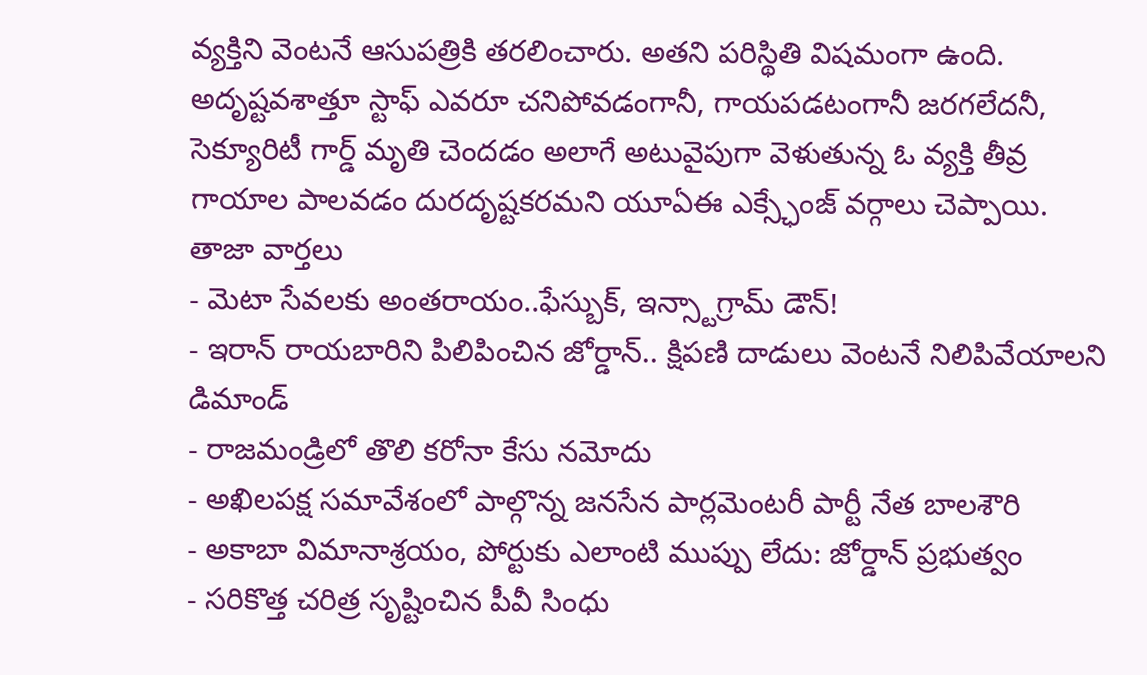వ్యక్తిని వెంటనే ఆసుపత్రికి తరలించారు. అతని పరిస్థితి విషమంగా ఉంది. అదృష్టవశాత్తూ స్టాఫ్ ఎవరూ చనిపోవడంగానీ, గాయపడటంగానీ జరగలేదనీ, సెక్యూరిటీ గార్డ్ మృతి చెందడం అలాగే అటువైపుగా వెళుతున్న ఓ వ్యక్తి తీవ్ర గాయాల పాలవడం దురదృష్టకరమని యూఏఈ ఎక్స్ఛేంజ్ వర్గాలు చెప్పాయి.
తాజా వార్తలు
- మెటా సేవలకు అంతరాయం..ఫేస్బుక్, ఇన్స్టాగ్రామ్ డౌన్!
- ఇరాన్ రాయబారిని పిలిపించిన జోర్డాన్.. క్షిపణి దాడులు వెంటనే నిలిపివేయాలని డిమాండ్
- రాజమండ్రిలో తొలి కరోనా కేసు నమోదు
- అఖిలపక్ష సమావేశంలో పాల్గొన్న జనసేన పార్లమెంటరీ పార్టీ నేత బాలశౌరి
- అకాబా విమానాశ్రయం, పోర్టుకు ఎలాంటి ముప్పు లేదు: జోర్డాన్ ప్రభుత్వం
- సరికొత్త చరిత్ర సృష్టించిన పీవీ సింధు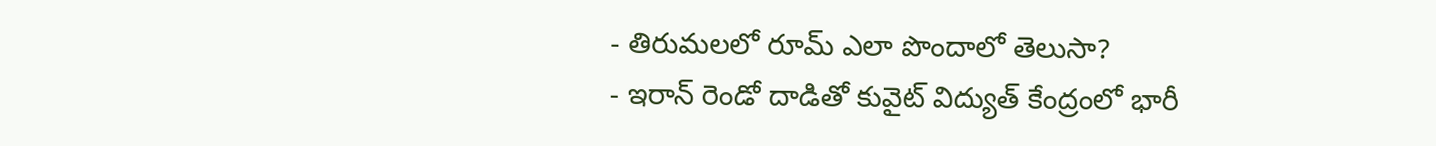- తిరుమలలో రూమ్ ఎలా పొందాలో తెలుసా?
- ఇరాన్ రెండో దాడితో కువైట్ విద్యుత్ కేంద్రంలో భారీ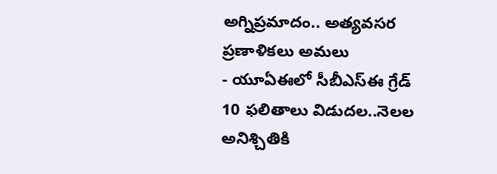అగ్నిప్రమాదం.. అత్యవసర ప్రణాళికలు అమలు
- యూఏఈలో సీబీఎస్ఈ గ్రేడ్ 10 ఫలితాలు విడుదల..నెలల అనిశ్చితికి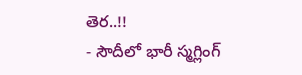తెర..!!
- సౌదీలో భారీ స్మగ్లింగ్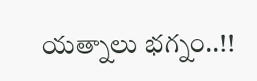యత్నాలు భగ్నం..!!